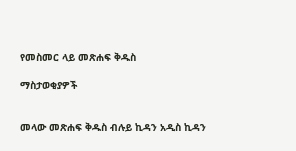የመስመር ላይ መጽሐፍ ቅዱስ

ማስታወቂያዎች


መላው መጽሐፍ ቅዱስ ብሉይ ኪዳን አዲስ ኪዳን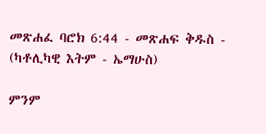መጽሐፈ ባሮክ 6:44 - መጽሐፍ ቅዱስ - (ካቶሊካዊ እትም - ኤማሁስ)

ምንም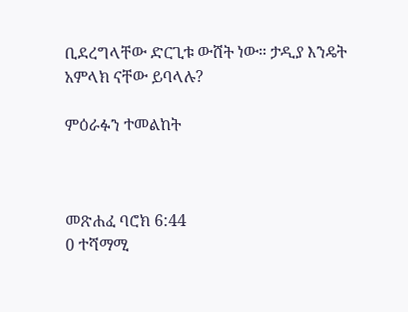ቢደረግላቸው ድርጊቱ ውሸት ነው። ታዲያ እንዴት አምላክ ናቸው ይባላሉ?

ምዕራፉን ተመልከት



መጽሐፈ ባሮክ 6:44
0 ተሻማሚ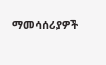ማመሳሰሪያዎች